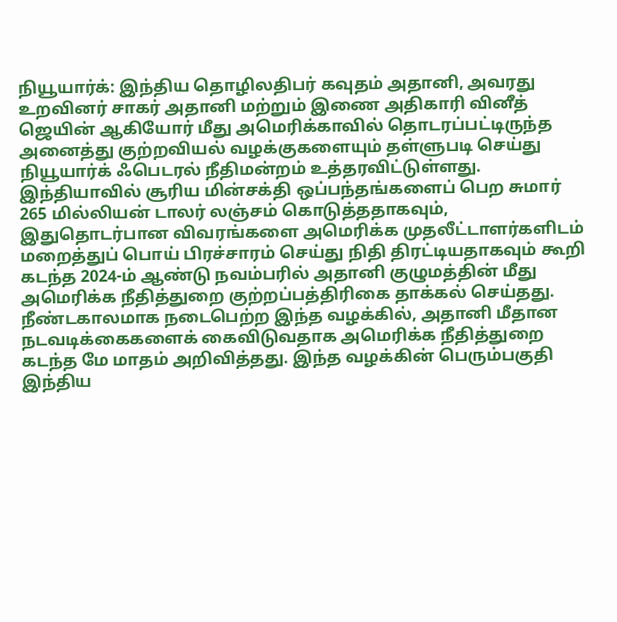நியூயார்க்: இந்திய தொழிலதிபர் கவுதம் அதானி, அவரது உறவினர் சாகர் அதானி மற்றும் இணை அதிகாரி வினீத் ஜெயின் ஆகியோர் மீது அமெரிக்காவில் தொடரப்பட்டிருந்த அனைத்து குற்றவியல் வழக்குகளையும் தள்ளுபடி செய்து நியூயார்க் ஃபெடரல் நீதிமன்றம் உத்தரவிட்டுள்ளது.
இந்தியாவில் சூரிய மின்சக்தி ஒப்பந்தங்களைப் பெற சுமார் 265 மில்லியன் டாலர் லஞ்சம் கொடுத்ததாகவும், இதுதொடர்பான விவரங்களை அமெரிக்க முதலீட்டாளர்களிடம் மறைத்துப் பொய் பிரச்சாரம் செய்து நிதி திரட்டியதாகவும் கூறி கடந்த 2024-ம் ஆண்டு நவம்பரில் அதானி குழுமத்தின் மீது அமெரிக்க நீதித்துறை குற்றப்பத்திரிகை தாக்கல் செய்தது.
நீண்டகாலமாக நடைபெற்ற இந்த வழக்கில், அதானி மீதான நடவடிக்கைகளைக் கைவிடுவதாக அமெரிக்க நீதித்துறை கடந்த மே மாதம் அறிவித்தது. இந்த வழக்கின் பெரும்பகுதி இந்திய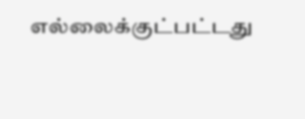எல்லைக்குட்பட்டது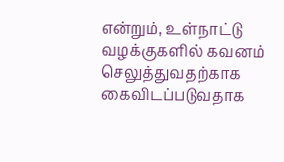என்றும், உள்நாட்டு வழக்குகளில் கவனம் செலுத்துவதற்காக கைவிடப்படுவதாக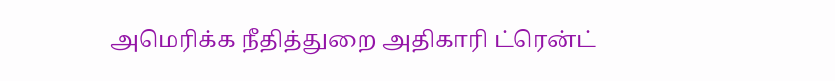அமெரிக்க நீதித்துறை அதிகாரி ட்ரென்ட்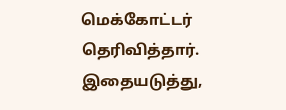மெக்கோட்டர் தெரிவித்தார்.
இதையடுத்து,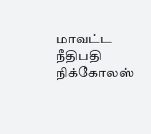மாவட்ட நீதிபதி நிக்கோலஸ்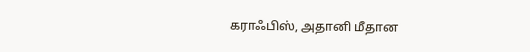கராஃபிஸ், அதானி மீதான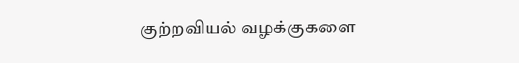குற்றவியல் வழக்குகளை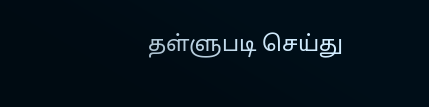தள்ளுபடி செய்து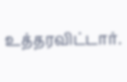உத்தரவிட்டார்.